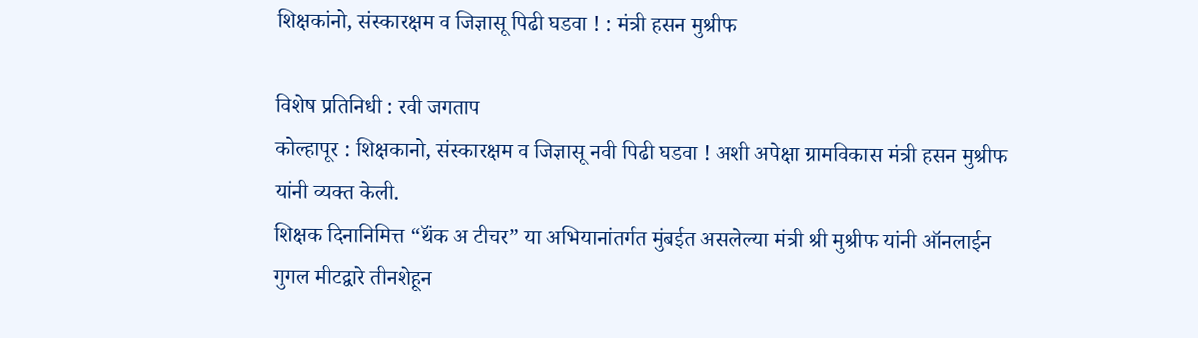शिक्षकांनो, संस्कारक्षम व जिज्ञासू पिढी घडवा ! : मंत्री हसन मुश्रीफ

विशेष प्रतिनिधी : रवी जगताप
कोल्हापूर : शिक्षकानो, संस्कारक्षम व जिज्ञासू नवी पिढी घडवा ! अशी अपेक्षा ग्रामविकास मंत्री हसन मुश्रीफ यांनी व्यक्त केली.
शिक्षक दिनानिमित्त “थॅंक अ टीचर” या अभियानांतर्गत मुंबईत असलेल्या मंत्री श्री मुश्रीफ यांनी ऑनलाईन गुगल मीटद्वारे तीनशेहून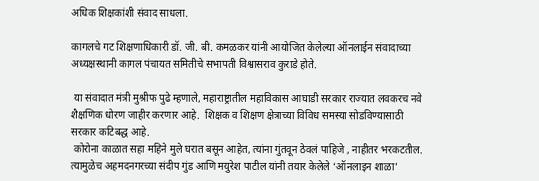अधिक शिक्षकांशी संवाद साधला.

कागलचे गट शिक्षणाधिकारी डॉ. जी. बी. कमळकर यांनी आयोजित केलेल्या ऑनलाईन संवादाच्या अध्यक्षस्थानी कागल पंचायत समितीचे सभापती विश्वासराव कुराडे होते.

 या संवादात मंत्री मुश्रीफ पुढे म्हणाले, महाराष्ट्रातील महाविकास आघाडी सरकार राज्यात लवकरच नवे शैक्षणिक धोरण जाहीर करणार आहे.  शिक्षक व शिक्षण क्षेत्राच्या विविध समस्या सोडविण्यासाठी सरकार कटिबद्ध आहे.
 कोरोना काळात सहा महिने मुले घरात बसून आहेत, त्यांना गुंतवून ठेवलं पाहिजे , नाहीतर भरकटतील. त्यामुळेच अहमदनगरच्या संदीप गुंड आणि मयुरेश पाटील यांनी तयार केलेले ‘ऑनलाइन शाळा’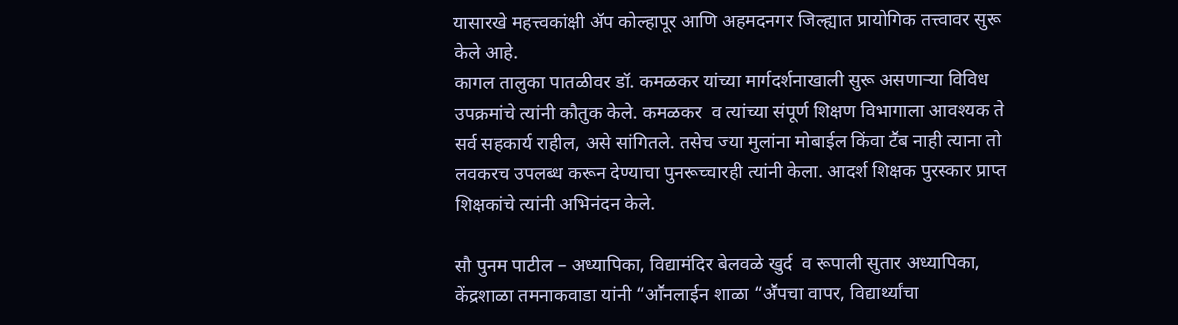यासारखे महत्त्वकांक्षी ॲप कोल्हापूर आणि अहमदनगर जिल्ह्यात प्रायोगिक तत्त्वावर सुरू केले आहे.
कागल तालुका पातळीवर डॉ. कमळकर यांच्या मार्गदर्शनाखाली सुरू असणाऱ्या विविध उपक्रमांचे त्यांनी कौतुक केले. कमळकर  व त्यांच्या संपूर्ण शिक्षण विभागाला आवश्यक ते सर्व सहकार्य राहील, असे सांगितले. तसेच ज्या मुलांना मोबाईल किंवा टॕब नाही त्याना तो लवकरच उपलब्ध करून देण्याचा पुनरूच्चारही त्यांनी केला. आदर्श शिक्षक पुरस्कार प्राप्त शिक्षकांचे त्यांनी अभिनंदन केले.

सौ पुनम पाटील – अध्यापिका, विद्यामंदिर बेलवळे खुर्द  व रूपाली सुतार अध्यापिका, केंद्रशाळा तमनाकवाडा यांनी “आॕनलाईन शाळा “अॕपचा वापर, विद्यार्थ्यांचा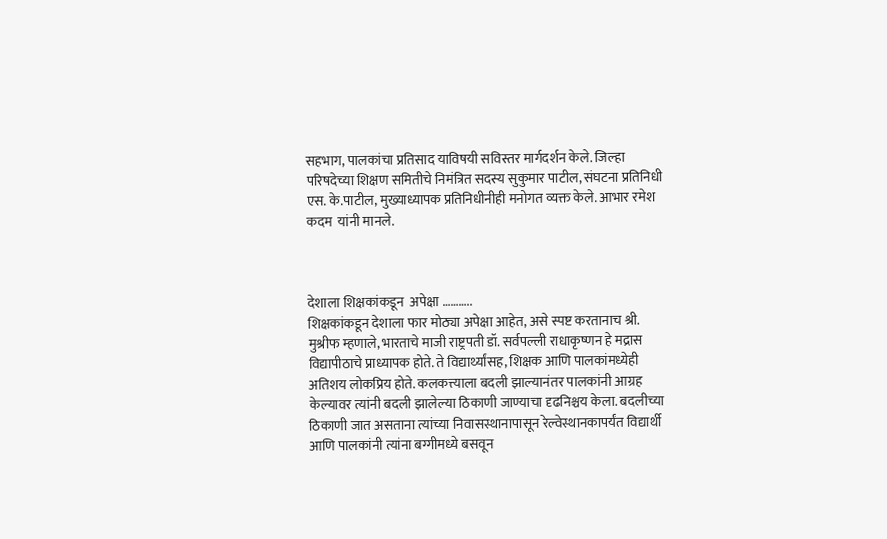सहभाग, पालकांचा प्रतिसाद याविषयी सविस्तर मार्गदर्शन केले. जिल्हा परिषदेच्या शिक्षण समितीचे निमंत्रित सदस्य सुकुमार पाटील, संघटना प्रतिनिधी एस. के.पाटील, मुख्याध्यापक प्रतिनिधीनीही मनोगत व्यक्त केले. आभार रमेश कदम  यांनी मानले.



देशाला शिक्षकांकडून  अपेक्षा ………..
शिक्षकांकडून देशाला फार मोठ्या अपेक्षा आहेत, असे स्पष्ट करतानाच श्री. मुश्रीफ म्हणाले, भारताचे माजी राष्ट्रपती डॉ. सर्वपल्ली राधाकृष्णन हे मद्रास विद्यापीठाचे प्राध्यापक होते. ते विद्यार्थ्यांसह, शिक्षक आणि पालकांमध्येही अतिशय लोकप्रिय होते. कलकत्त्याला बदली झाल्यानंतर पालकांनी आग्रह केल्यावर त्यांनी बदली झालेल्या ठिकाणी जाण्याचा दृढनिश्चय केला. बदलीच्या ठिकाणी जात असताना त्यांच्या निवासस्थानापासून रेल्वेस्थानकापर्यंत विद्यार्थी आणि पालकांनी त्यांना बग्गीमध्ये बसवून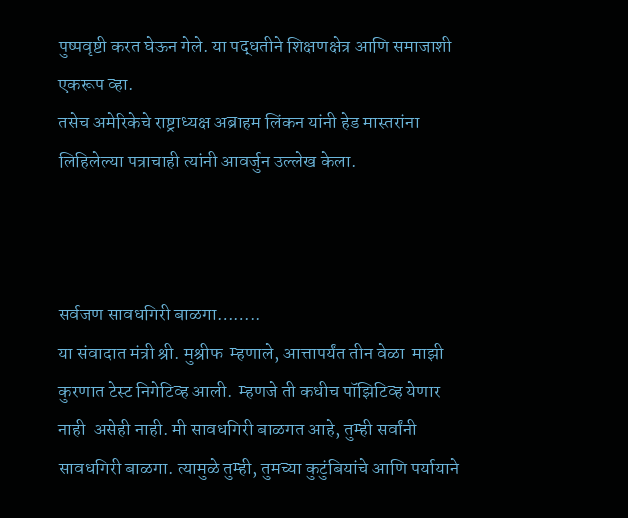पुष्पवृष्टी करत घेऊन गेले. या पद्धतीने शिक्षणक्षेत्र आणि समाजाशी एकरूप व्हा.
तसेच अमेरिकेचे राष्ट्राध्यक्ष अब्राहम लिंकन यांनी हेड मास्तरांना लिहिलेल्या पत्राचाही त्यांनी आवर्जुन उल्लेख केला.



सर्वजण सावधगिरी बाळगा……..
या संवादात मंत्री श्री. मुश्रीफ  म्हणाले, आत्तापर्यंत तीन वेळा  माझी कुरणात टेस्ट निगेटिव्ह आली.  म्हणजे ती कधीच पॉझिटिव्ह येणार नाही  असेही नाही. मी सावधगिरी बाळगत आहे, तुम्ही सर्वांनी सावधगिरी बाळगा. त्यामुळे तुम्ही, तुमच्या कुटुंबियांचे आणि पर्यायाने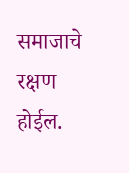समाजाचे रक्षण होईल.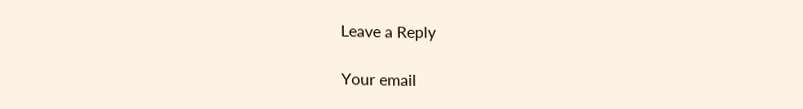Leave a Reply

Your email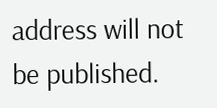address will not be published.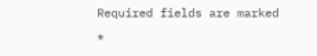Required fields are marked *